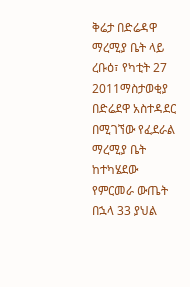ቅሬታ በድሬዳዋ ማረሚያ ቤት ላይ
ረቡዕ፣ የካቲት 27 2011ማስታወቂያ
በድሬደዋ አስተዳደር በሚገኘው የፈደራል ማረሚያ ቤት ከተካሄደው የምርመራ ውጤት በኋላ 33 ያህል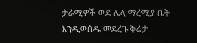ታራሚዎች ወደ ሌላ ማረሚያ ቤት እንዲወሰዱ መደረጉ ቅሬታ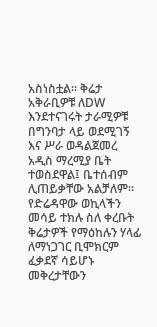አስነስቷል። ቅሬታ አቅራቢዎቹ ለDW እንደተናገሩት ታራሚዎቹ በግንባታ ላይ ወደሚገኝ እና ሥራ ወዳልጀመረ አዲስ ማረሚያ ቤት ተወስደዋል፤ ቤተሰብም ሊጠይቃቸው አልቻለም። የድሬዳዋው ወኪላችን መሳይ ተክሉ ስለ ቀረቡት ቅሬታዎች የማዕከሉን ሃላፊ ለማነጋገር ቢሞክርም ፈቃደኛ ሳይሆኑ መቅረታቸውን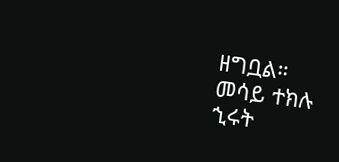ዘግቧል።
መሳይ ተክሉ
ኂሩት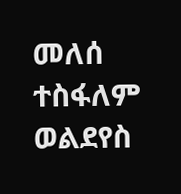መለሰ
ተስፋለም ወልደየስ